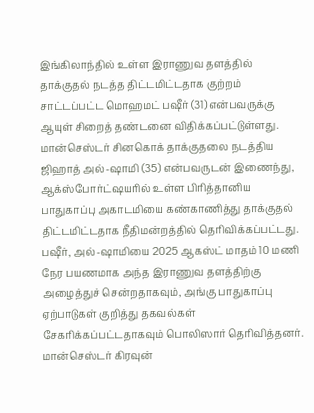இங்கிலாந்தில் உள்ள இராணுவ தளத்தில் தாக்குதல் நடத்த திட்டமிட்டதாக குற்றம் சாட்டப்பட்ட மொஹமட் பஷீர் (31) என்பவருக்கு ஆயுள் சிறைத் தண்டனை விதிக்கப்பட்டுள்ளது.
மான்செஸ்டர் சினகொக் தாக்குதலை நடத்திய ஜிஹாத் அல்-ஷாமி (35) என்பவருடன் இணைந்து, ஆக்ஸ்போர்ட்ஷயரில் உள்ள பிரித்தானிய பாதுகாப்பு அகாடமியை கண்காணித்து தாக்குதல் திட்டமிட்டதாக நீதிமன்றத்தில் தெரிவிக்கப்பட்டது.
பஷீர், அல்-ஷாமியை 2025 ஆகஸ்ட் மாதம் 10 மணி நேர பயணமாக அந்த இராணுவ தளத்திற்கு அழைத்துச் சென்றதாகவும், அங்கு பாதுகாப்பு ஏற்பாடுகள் குறித்து தகவல்கள் சேகரிக்கப்பட்டதாகவும் பொலிஸார் தெரிவித்தனர்.
மான்செஸ்டர் கிரவுன்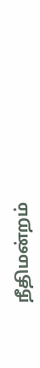நீதிமன்றம்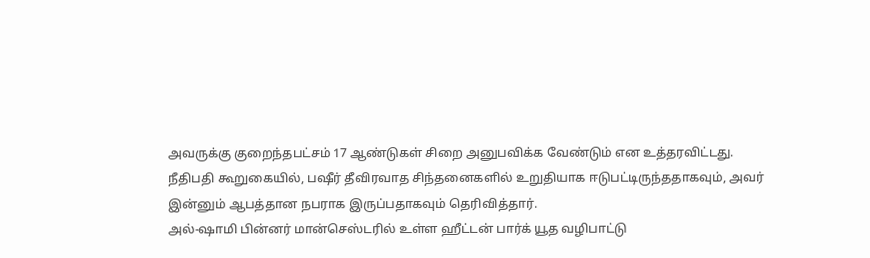அவருக்கு குறைந்தபட்சம் 17 ஆண்டுகள் சிறை அனுபவிக்க வேண்டும் என உத்தரவிட்டது.
நீதிபதி கூறுகையில், பஷீர் தீவிரவாத சிந்தனைகளில் உறுதியாக ஈடுபட்டிருந்ததாகவும், அவர் இன்னும் ஆபத்தான நபராக இருப்பதாகவும் தெரிவித்தார்.
அல்-ஷாமி பின்னர் மான்செஸ்டரில் உள்ள ஹீட்டன் பார்க் யூத வழிபாட்டு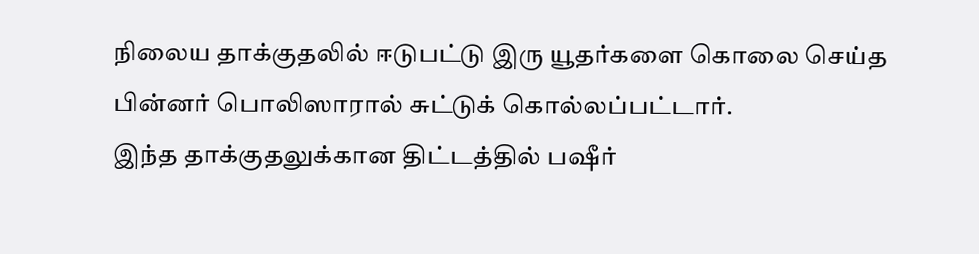நிலைய தாக்குதலில் ஈடுபட்டு இரு யூதர்களை கொலை செய்த பின்னர் பொலிஸாரால் சுட்டுக் கொல்லப்பட்டார்.
இந்த தாக்குதலுக்கான திட்டத்தில் பஷீர்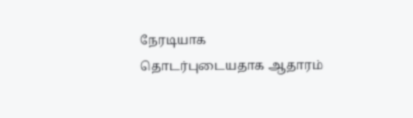நேரடியாக தொடர்புடையதாக ஆதாரம்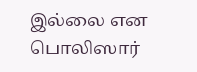இல்லை என பொலிஸார்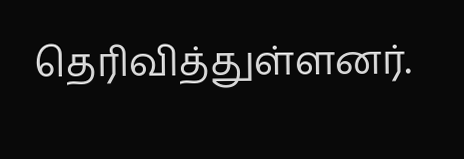தெரிவித்துள்ளனர்.